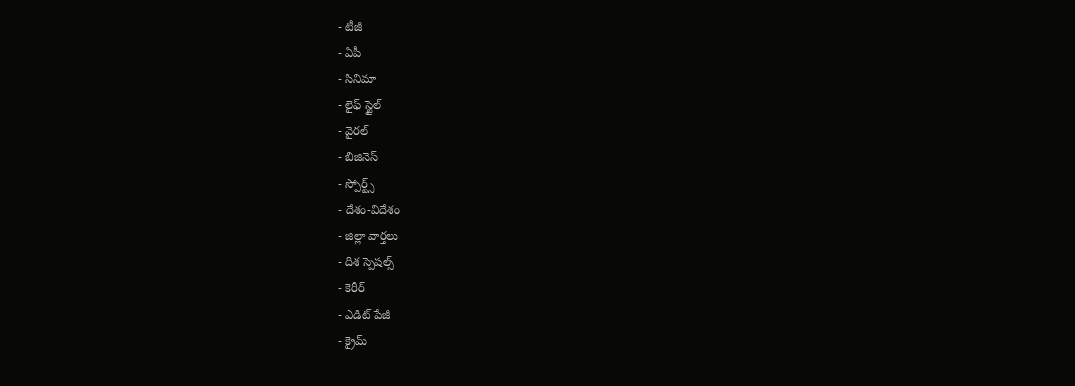- టీజీ
- ఏపీ
- సినిమా
- లైఫ్ స్టైల్
- వైరల్
- బిజినెస్
- స్పోర్ట్స్
- దేశం-విదేశం
- జిల్లా వార్తలు
- దిశ స్పెషల్స్
- కెరీర్
- ఎడిట్ పేజీ
- క్రైమ్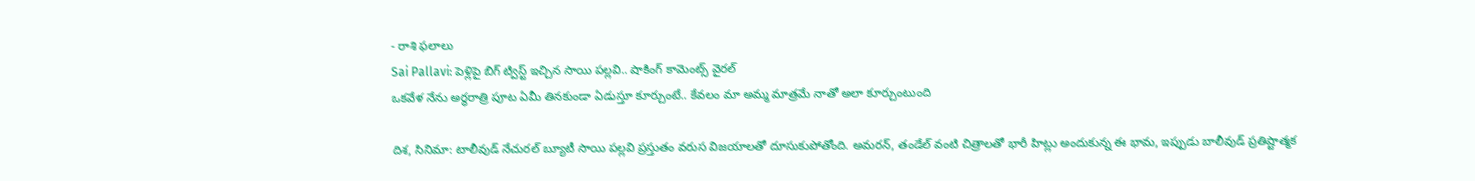- రాశి ఫలాలు
Sai Pallavi: పెళ్లిపై బిగ్ ట్విస్ట్ ఇచ్చిన సాయి పల్లవి.. షాకింగ్ కామెంట్స్ వైరల్
ఒకవేళ నేను అర్థరాత్రి పూట ఏమీ తినకుండా ఏడుస్తూ కూర్చుంటే.. కేవలం మా అమ్మ మాత్రమే నాతో అలా కూర్చుంటుంది

దిశ, సినిమా: టాలీవుడ్ నేచురల్ బ్యూటీ సాయి పల్లవి ప్రస్తుతం వరుస విజయాలతో దూసుకుపోతోంది. అమరన్, తండేల్ వంటి చిత్రాలతో భారీ హిట్లు అందుకున్న ఈ భామ, ఇప్పుడు బాలీవుడ్ ప్రతిష్టాత్మక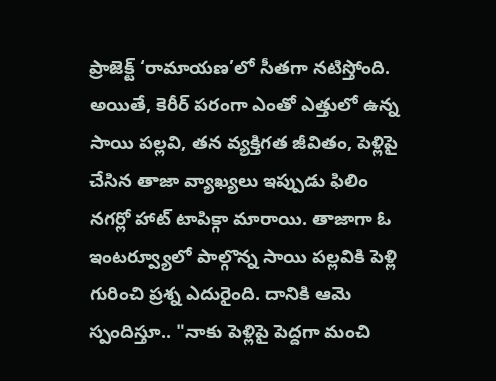ప్రాజెక్ట్ ‘రామాయణ’లో సీతగా నటిస్తోంది. అయితే, కెరీర్ పరంగా ఎంతో ఎత్తులో ఉన్న సాయి పల్లవి, తన వ్యక్తిగత జీవితం, పెళ్లిపై చేసిన తాజా వ్యాఖ్యలు ఇప్పుడు ఫిలిం నగర్లో హాట్ టాపిక్గా మారాయి. తాజాగా ఓ ఇంటర్వ్యూలో పాల్గొన్న సాయి పల్లవికి పెళ్లి గురించి ప్రశ్న ఎదురైంది. దానికి ఆమె స్పందిస్తూ.. "నాకు పెళ్లిపై పెద్దగా మంచి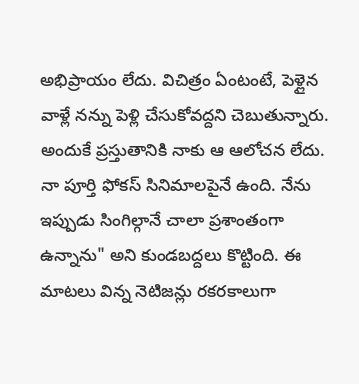అభిప్రాయం లేదు. విచిత్రం ఏంటంటే, పెళ్లైన వాళ్లే నన్ను పెళ్లి చేసుకోవద్దని చెబుతున్నారు. అందుకే ప్రస్తుతానికి నాకు ఆ ఆలోచన లేదు. నా పూర్తి ఫోకస్ సినిమాలపైనే ఉంది. నేను ఇప్పుడు సింగిల్గానే చాలా ప్రశాంతంగా ఉన్నాను" అని కుండబద్దలు కొట్టింది. ఈ మాటలు విన్న నెటిజన్లు రకరకాలుగా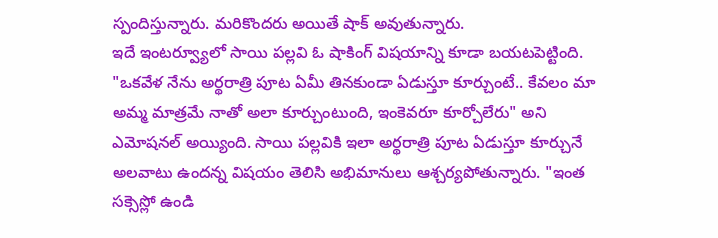స్పందిస్తున్నారు. మరికొందరు అయితే షాక్ అవుతున్నారు.
ఇదే ఇంటర్వ్యూలో సాయి పల్లవి ఓ షాకింగ్ విషయాన్ని కూడా బయటపెట్టింది. "ఒకవేళ నేను అర్థరాత్రి పూట ఏమీ తినకుండా ఏడుస్తూ కూర్చుంటే.. కేవలం మా అమ్మ మాత్రమే నాతో అలా కూర్చుంటుంది, ఇంకెవరూ కూర్చోలేరు" అని ఎమోషనల్ అయ్యింది. సాయి పల్లవికి ఇలా అర్థరాత్రి పూట ఏడుస్తూ కూర్చునే అలవాటు ఉందన్న విషయం తెలిసి అభిమానులు ఆశ్చర్యపోతున్నారు. "ఇంత సక్సెస్లో ఉండి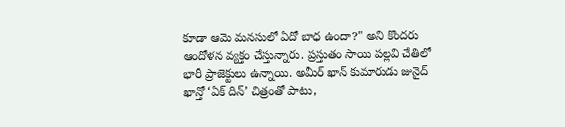కూడా ఆమె మనసులో ఏదో బాధ ఉందా?" అని కొందరు ఆందోళన వ్యక్తం చేస్తున్నారు. ప్రస్తుతం సాయి పల్లవి చేతిలో భారీ ప్రాజెక్టులు ఉన్నాయి. అమీర్ ఖాన్ కుమారుడు జునైద్ ఖాన్తో ‘ఏక్ దిన్’ చిత్రంతో పాటు,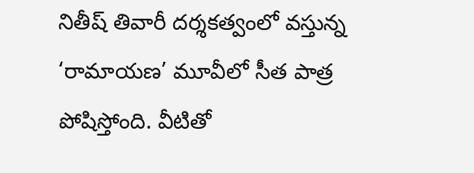నితీష్ తివారీ దర్శకత్వంలో వస్తున్న ‘రామాయణ’ మూవీలో సీత పాత్ర పోషిస్తోంది. వీటితో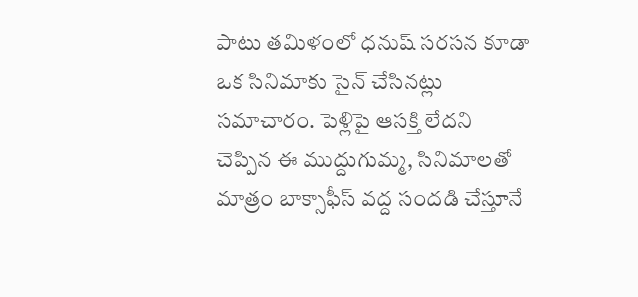పాటు తమిళంలో ధనుష్ సరసన కూడా ఒక సినిమాకు సైన్ చేసినట్లు సమాచారం. పెళ్లిపై ఆసక్తి లేదని చెప్పిన ఈ ముద్దుగుమ్మ, సినిమాలతో మాత్రం బాక్సాఫీస్ వద్ద సందడి చేస్తూనే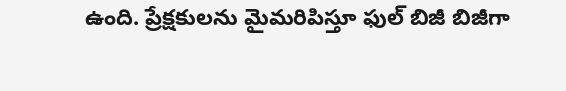ఉంది. ప్రేక్షకులను మైమరిపిస్తూ ఫుల్ బిజీ బిజీగా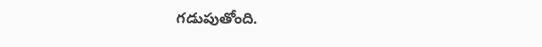గడుపుతోంది.